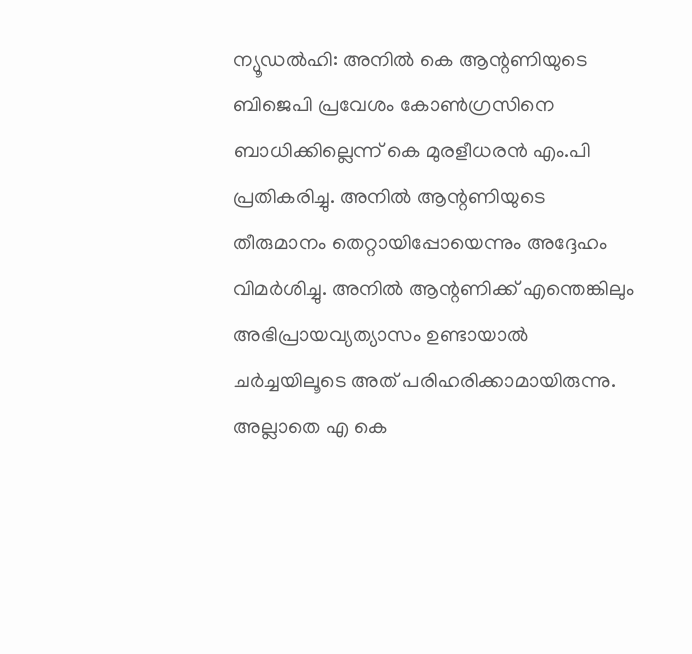ന്യൂഡൽഹി: അനിൽ കെ ആന്റണിയുടെ ബിജെപി പ്രവേശം കോൺഗ്രസിനെ ബാധിക്കില്ലെന്ന് കെ മുരളീധരൻ എം.പി പ്രതികരിച്ചു. അനിൽ ആന്റണിയുടെ തീരുമാനം തെറ്റായിപ്പോയെന്നും അദ്ദേഹം വിമർശിച്ചു. അനിൽ ആന്റണിക്ക് എന്തെങ്കിലും അഭിപ്രായവ്യത്യാസം ഉണ്ടായാൽ ചർച്ചയിലൂടെ അത് പരിഹരിക്കാമായിരുന്നു. അല്ലാതെ എ കെ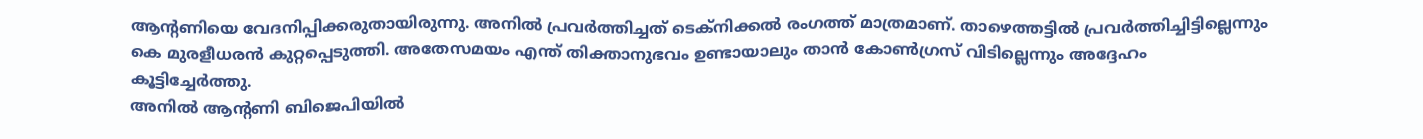ആന്റണിയെ വേദനിപ്പിക്കരുതായിരുന്നു. അനിൽ പ്രവർത്തിച്ചത് ടെക്നിക്കൽ രംഗത്ത് മാത്രമാണ്. താഴെത്തട്ടിൽ പ്രവർത്തിച്ചിട്ടില്ലെന്നും കെ മുരളീധരൻ കുറ്റപ്പെടുത്തി. അതേസമയം എന്ത് തിക്താനുഭവം ഉണ്ടായാലും താൻ കോൺഗ്രസ് വിടില്ലെന്നും അദ്ദേഹം കൂട്ടിച്ചേർത്തു.
അനിൽ ആന്റണി ബിജെപിയിൽ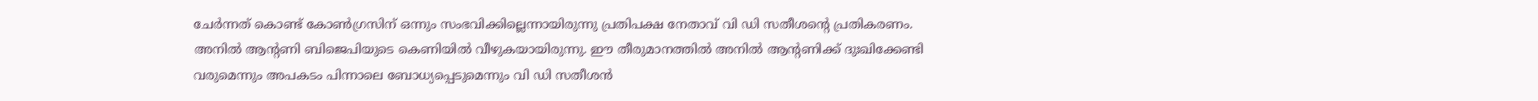ചേർന്നത് കൊണ്ട് കോൺഗ്രസിന് ഒന്നും സംഭവിക്കില്ലെന്നായിരുന്നു പ്രതിപക്ഷ നേതാവ് വി ഡി സതീശന്റെ പ്രതികരണം. അനിൽ ആന്റണി ബിജെപിയുടെ കെണിയിൽ വീഴുകയായിരുന്നു. ഈ തീരുമാനത്തിൽ അനിൽ ആന്റണിക്ക് ദുഃഖിക്കേണ്ടി വരുമെന്നും അപകടം പിന്നാലെ ബോധ്യപ്പെടുമെന്നും വി ഡി സതീശൻ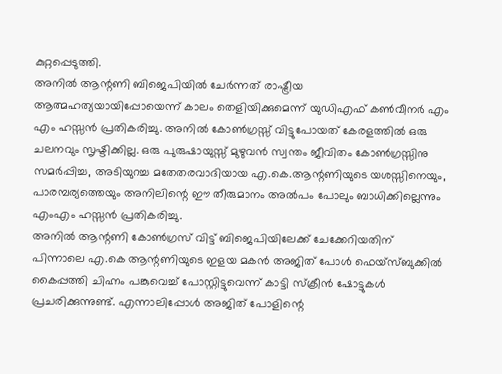കുറ്റപ്പെടുത്തി.
അനിൽ ആന്റണി ബിജെപിയിൽ ചേർന്നത് രാഷ്ട്രീയ ആത്മഹത്യയായിപ്പോയെന്ന് കാലം തെളിയിക്കുമെന്ന് യുഡിഎഫ് കൺവീനർ എം എം ഹസ്സൻ പ്രതികരിച്ചു. അനിൽ കോൺഗ്രസ്സ് വിട്ടുപോയത് കേരളത്തിൽ ഒരു ചലനവും സൃഷ്ടിക്കില്ല. ഒരു പുരുഷായുസ്സ് മുഴുവൻ സ്വന്തം ജീവിതം കോൺഗ്രസ്സിനു സമർപ്പിച്ച, അടിയുറച്ച മതേതരവാദിയായ എ.കെ.ആന്റണിയുടെ യശസ്സിനെയും, പാരമ്പര്യത്തെയും അനിലിന്റെ ഈ തീരുമാനം അൽപം പോലും ബാധിക്കില്ലെന്നും എംഎം ഹസ്സൻ പ്രതികരിച്ചു.
അനിൽ ആന്റണി കോൺഗ്രസ് വിട്ട് ബിജെപിയിലേക്ക് ചേക്കേറിയതിന് പിന്നാലെ എ.കെ ആന്റണിയുടെ ഇളയ മകൻ അജിത് പോൾ ഫെയ്സ്ബുക്കിൽ കൈപ്പത്തി ചിഹ്നം പങ്കുവെച്ച് പോസ്റ്റിട്ടുവെന്ന് കാട്ടി സ്ക്രീൻ ഷോട്ടുകൾ പ്രചരിക്കുന്നുണ്ട്. എന്നാലിപ്പോൾ അജിത് പോളിന്റെ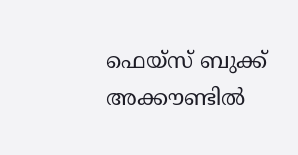ഫെയ്സ് ബുക്ക് അക്കൗണ്ടിൽ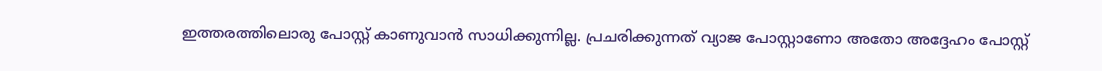ഇത്തരത്തിലൊരു പോസ്റ്റ് കാണുവാൻ സാധിക്കുന്നില്ല. പ്രചരിക്കുന്നത് വ്യാജ പോസ്റ്റാണോ അതോ അദ്ദേഹം പോസ്റ്റ്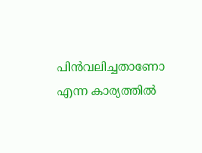പിൻവലിച്ചതാണോ എന്ന കാര്യത്തിൽ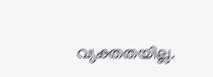വ്യക്തതയില്ല.